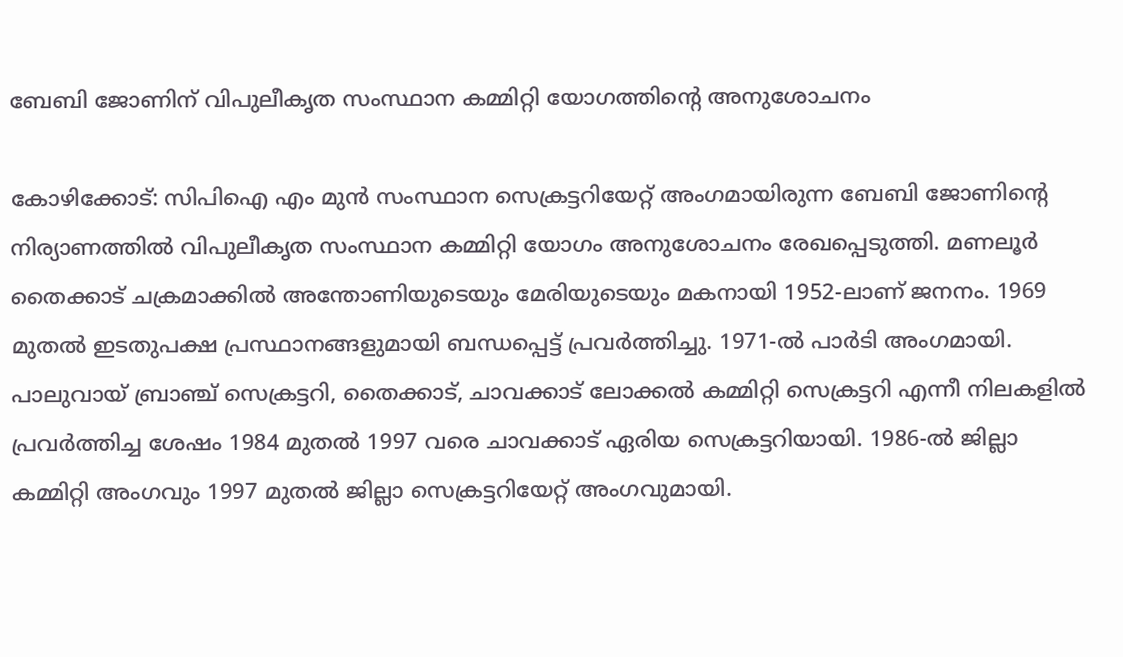ബേബി ജോണിന് വിപുലീകൃത സംസ്ഥാന കമ്മിറ്റി യോഗത്തിന്റെ അനുശോചനം

കോഴിക്കോട്: സിപിഐ എം മുൻ സംസ്ഥാന സെക്രട്ടറിയേറ്റ് അംഗമായിരുന്ന ബേബി ജോണിന്റെ നിര്യാണത്തിൽ വിപുലീകൃത സംസ്ഥാന കമ്മിറ്റി യോഗം അനുശോചനം രേഖപ്പെടുത്തി. മണലൂർ തൈക്കാട് ചക്രമാക്കിൽ അന്തോണിയുടെയും മേരിയുടെയും മകനായി 1952-ലാണ് ജനനം. 1969 മുതൽ ഇടതുപക്ഷ പ്രസ്ഥാനങ്ങളുമായി ബന്ധപ്പെട്ട് പ്രവർത്തിച്ചു. 1971-ൽ പാർടി അംഗമായി. പാലുവായ് ബ്രാഞ്ച് സെക്രട്ടറി, തൈക്കാട്, ചാവക്കാട് ലോക്കൽ കമ്മിറ്റി സെക്രട്ടറി എന്നീ നിലകളിൽ പ്രവർത്തിച്ച ശേഷം 1984 മുതൽ 1997 വരെ ചാവക്കാട് ഏരിയ സെക്രട്ടറിയായി. 1986-ൽ ജില്ലാ കമ്മിറ്റി അംഗവും 1997 മുതൽ ജില്ലാ സെക്രട്ടറിയേറ്റ് അംഗവുമായി.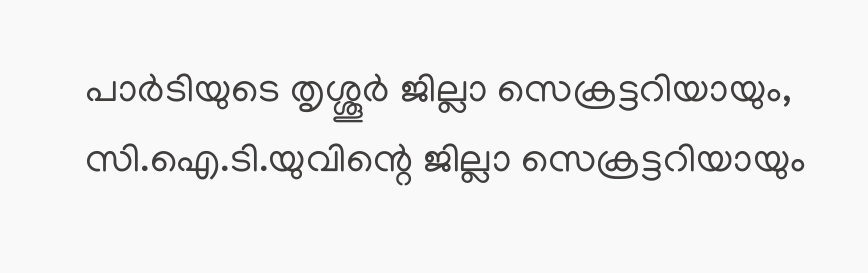പാർടിയുടെ തൃശ്ശൂർ ജില്ലാ സെക്രട്ടറിയായും, സി.ഐ.ടി.യുവിന്റെ ജില്ലാ സെക്രട്ടറിയായും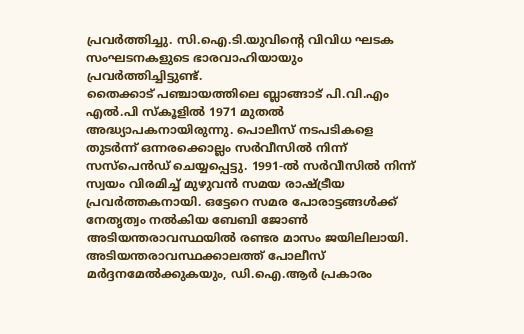പ്രവർത്തിച്ചു. സി.ഐ.ടി.യുവിന്റെ വിവിധ ഘടക സംഘടനകളുടെ ഭാരവാഹിയായും പ്രവർത്തിച്ചിട്ടുണ്ട്.
തൈക്കാട് പഞ്ചായത്തിലെ ബ്ലാങ്ങാട് പി.വി.എം എൽ.പി സ്കൂളിൽ 1971 മുതൽ അദ്ധ്യാപകനായിരുന്നു. പൊലീസ് നടപടികളെ തുടർന്ന് ഒന്നരക്കൊല്ലം സർവീസിൽ നിന്ന് സസ്പെൻഡ് ചെയ്യപ്പെട്ടു. 1991-ൽ സർവീസിൽ നിന്ന് സ്വയം വിരമിച്ച് മുഴുവൻ സമയ രാഷ്ട്രീയ പ്രവർത്തകനായി. ഒട്ടേറെ സമര പോരാട്ടങ്ങൾക്ക് നേതൃത്വം നൽകിയ ബേബി ജോൺ അടിയന്തരാവസ്ഥയിൽ രണ്ടര മാസം ജയിലിലായി. അടിയന്തരാവസ്ഥക്കാലത്ത് പോലീസ് മർദ്ദനമേൽക്കുകയും, ഡി.ഐ.ആർ പ്രകാരം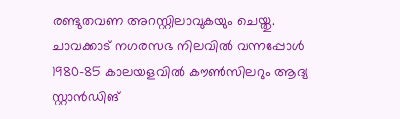രണ്ടുതവണ അറസ്റ്റിലാവുകയും ചെയ്തു.
ചാവക്കാട് നഗരസഭ നിലവിൽ വന്നപ്പോൾ 1980-85 കാലയളവിൽ കൗൺസിലറും ആദ്യ സ്റ്റാൻഡിങ്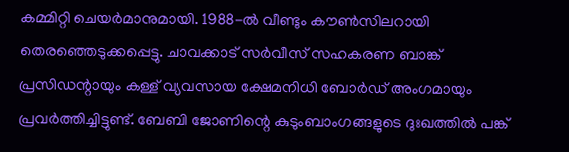കമ്മിറ്റി ചെയർമാനുമായി. 1988-ൽ വീണ്ടും കൗൺസിലറായി തെരഞ്ഞെടുക്കപ്പെട്ടു. ചാവക്കാട് സർവീസ് സഹകരണ ബാങ്ക് പ്രസിഡന്റായും കള്ള് വ്യവസായ ക്ഷേമനിധി ബോർഡ് അംഗമായും പ്രവർത്തിച്ചിട്ടുണ്ട്. ബേബി ജോണിന്റെ കുടുംബാംഗങ്ങളുടെ ദുഃഖത്തിൽ പങ്ക്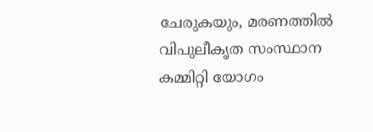ചേരുകയും, മരണത്തിൽ വിപുലീകൃത സംസ്ഥാന കമ്മിറ്റി യോഗം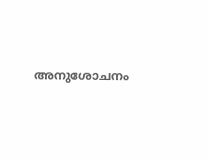അനുശോചനം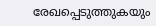രേഖപ്പെടുത്തുകയും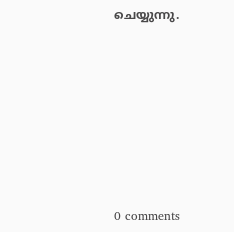ചെയ്യുന്നു.








0 comments